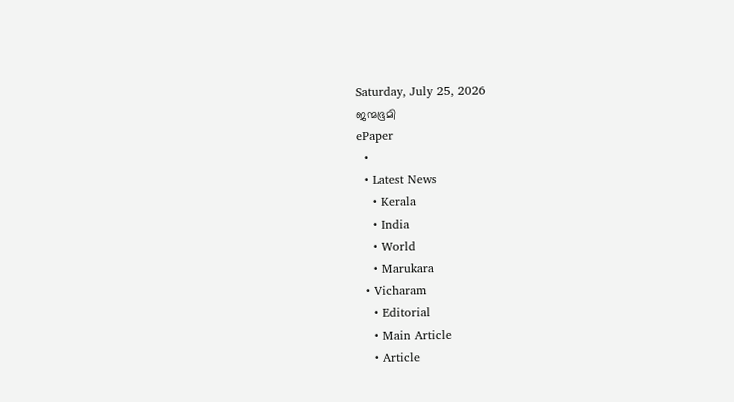Saturday, July 25, 2026
ജന്മഭൂമി
ePaper
  •
  • Latest News
    • Kerala
    • India
    • World
    • Marukara
  • Vicharam
    • Editorial
    • Main Article
    • Article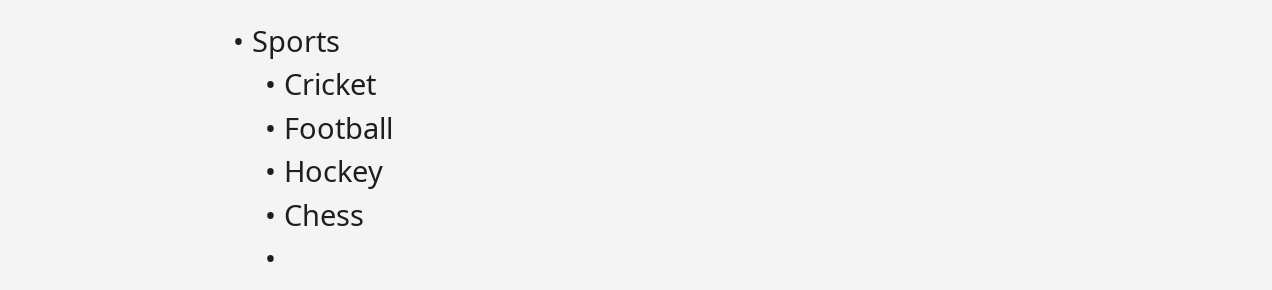• Sports
    • Cricket
    • Football
    • Hockey
    • Chess
    •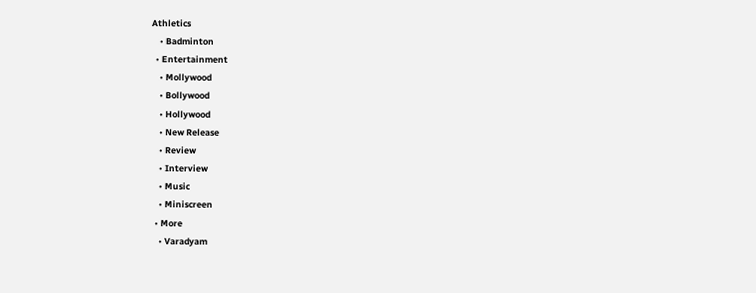Athletics
    • Badminton
  • Entertainment
    • Mollywood
    • Bollywood
    • Hollywood
    • New Release
    • Review
    • Interview
    • Music
    • Miniscreen
  • More
    • Varadyam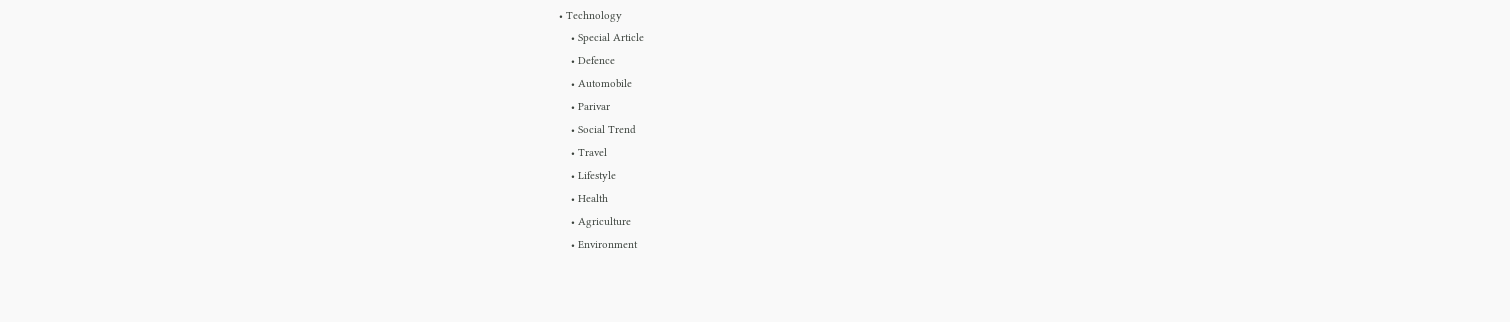• Technology
    • Special Article
    • Defence
    • Automobile
    • Parivar
    • Social Trend
    • Travel
    • Lifestyle
    • Health
    • Agriculture
    • Environment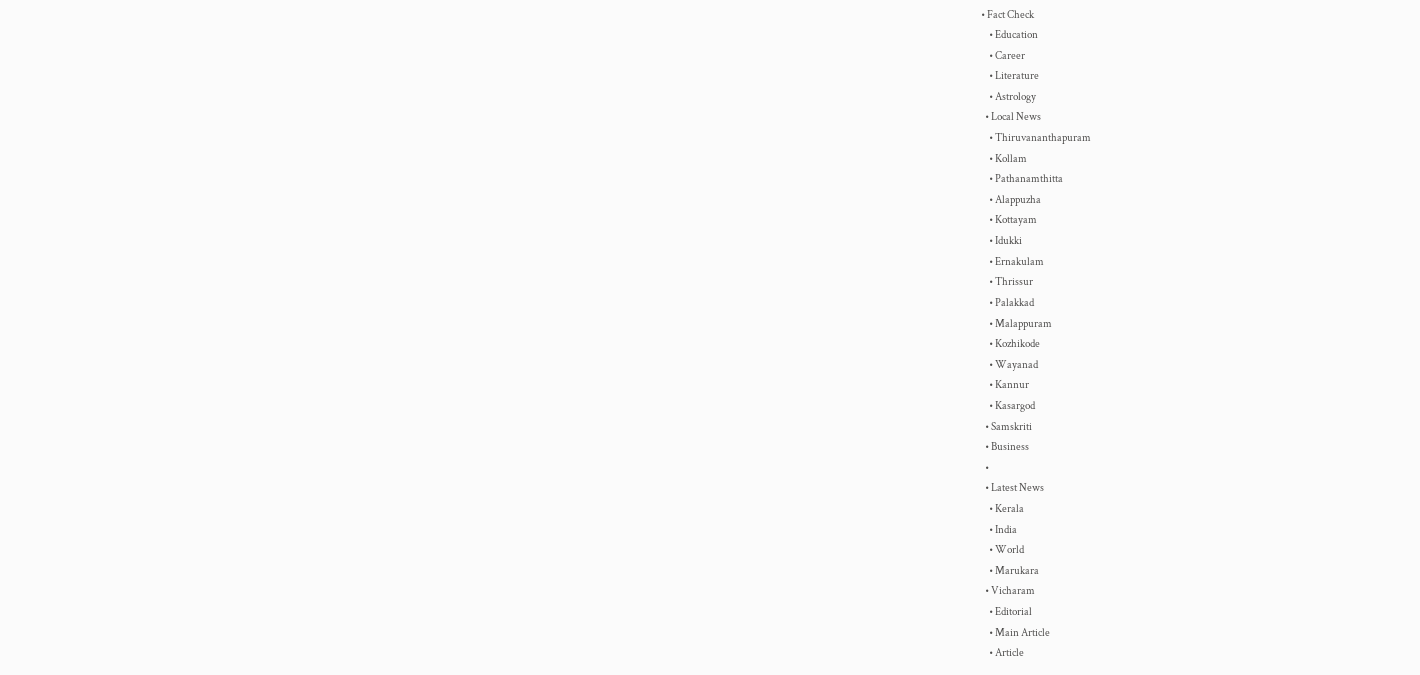• Fact Check
    • Education
    • Career
    • Literature
    • Astrology
  • Local News
    • Thiruvananthapuram
    • Kollam
    • Pathanamthitta
    • Alappuzha
    • Kottayam
    • Idukki
    • Ernakulam
    • Thrissur
    • Palakkad
    • Malappuram
    • Kozhikode
    • Wayanad
    • Kannur
    • Kasargod
  • Samskriti
  • Business
  •
  • Latest News
    • Kerala
    • India
    • World
    • Marukara
  • Vicharam
    • Editorial
    • Main Article
    • Article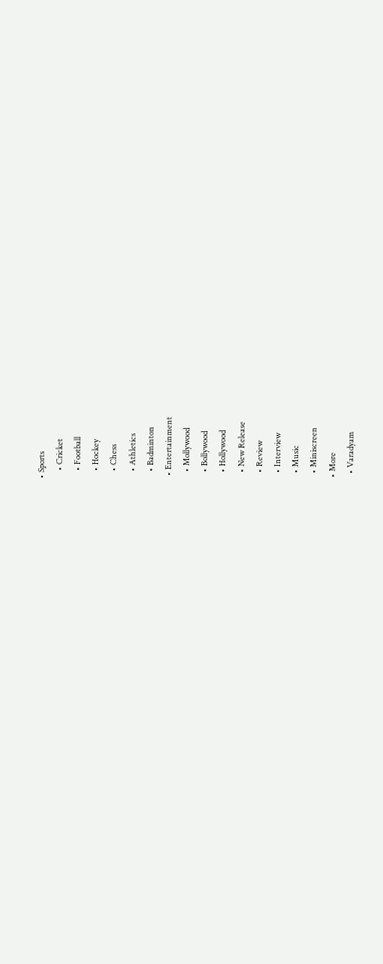• Sports
    • Cricket
    • Football
    • Hockey
    • Chess
    • Athletics
    • Badminton
  • Entertainment
    • Mollywood
    • Bollywood
    • Hollywood
    • New Release
    • Review
    • Interview
    • Music
    • Miniscreen
  • More
    • Varadyam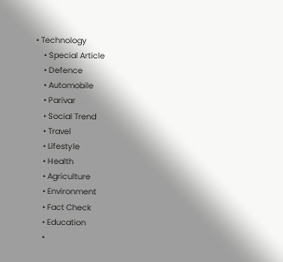• Technology
    • Special Article
    • Defence
    • Automobile
    • Parivar
    • Social Trend
    • Travel
    • Lifestyle
    • Health
    • Agriculture
    • Environment
    • Fact Check
    • Education
    •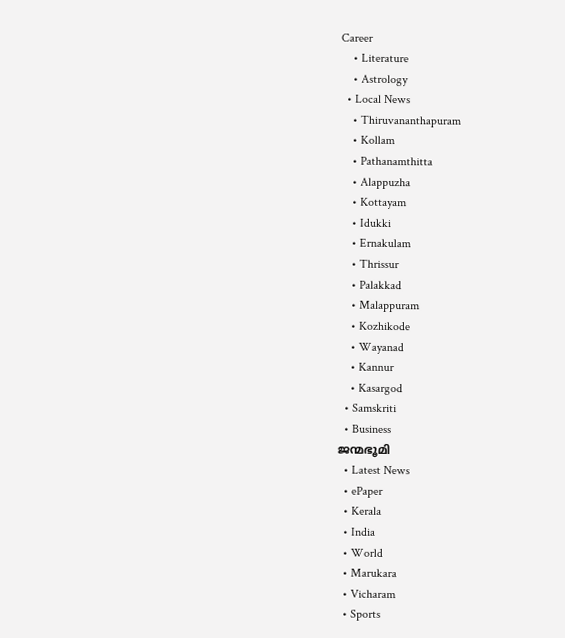Career
    • Literature
    • Astrology
  • Local News
    • Thiruvananthapuram
    • Kollam
    • Pathanamthitta
    • Alappuzha
    • Kottayam
    • Idukki
    • Ernakulam
    • Thrissur
    • Palakkad
    • Malappuram
    • Kozhikode
    • Wayanad
    • Kannur
    • Kasargod
  • Samskriti
  • Business
ജന്മഭൂമി
  • Latest News
  • ePaper
  • Kerala
  • India
  • World
  • Marukara
  • Vicharam
  • Sports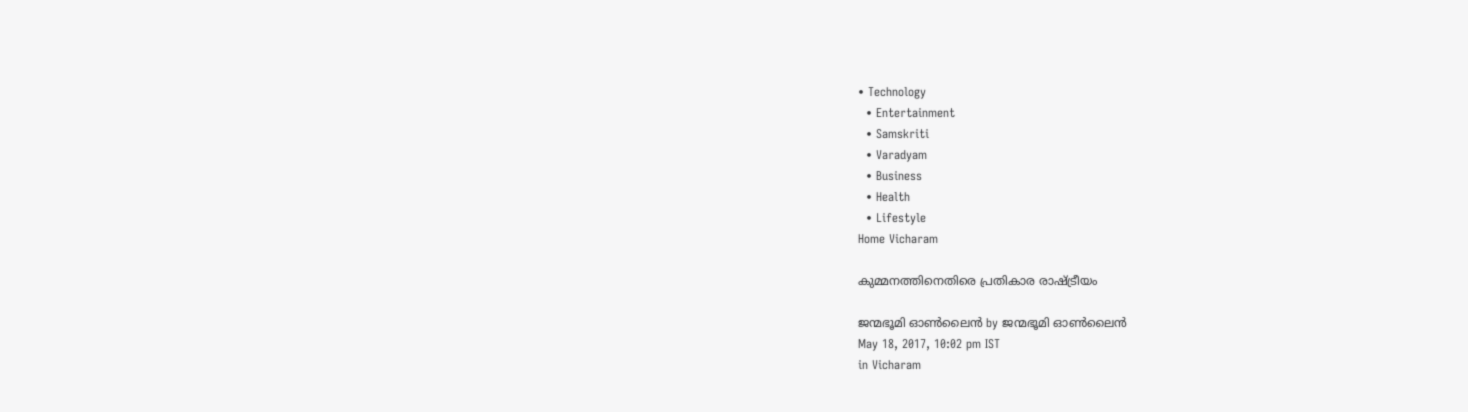• Technology
  • Entertainment
  • Samskriti
  • Varadyam
  • Business
  • Health
  • Lifestyle
Home Vicharam

കുമ്മനത്തിനെതിരെ പ്രതികാര രാഷ്‌ട്രീയം

ജന്മഭൂമി ഓണ്‍ലൈന്‍ by ജന്മഭൂമി ഓണ്‍ലൈന്‍
May 18, 2017, 10:02 pm IST
in Vicharam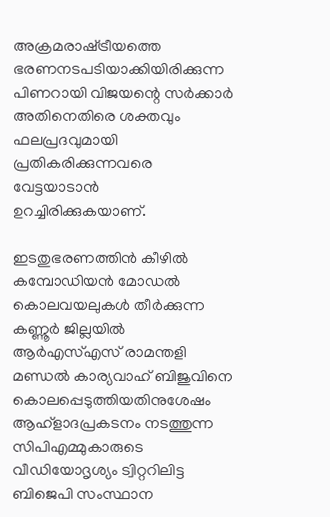അക്രമരാഷ്‌ട്രീയത്തെ ഭരണനടപടിയാക്കിയിരിക്കുന്ന പിണറായി വിജയന്റെ സര്‍ക്കാര്‍ അതിനെതിരെ ശക്തവും ഫലപ്രദവുമായി പ്രതികരിക്കുന്നവരെ വേട്ടയാടാന്‍ ഉറച്ചിരിക്കുകയാണ്.

ഇടതുഭരണത്തിന്‍ കീഴില്‍ കമ്പോഡിയന്‍ മോഡല്‍ കൊലവയലുകള്‍ തീര്‍ക്കുന്ന കണ്ണൂര്‍ ജില്ലയില്‍ ആര്‍എസ്എസ് രാമന്തളി മണ്ഡല്‍ കാര്യവാഹ് ബിജുവിനെ കൊലപ്പെടുത്തിയതിനുശേഷം ആഹ്‌ളാദപ്രകടനം നടത്തുന്ന സിപിഎമ്മുകാരുടെ വീഡിയോദൃശ്യം ട്വിറ്ററിലിട്ട ബിജെപി സംസ്ഥാന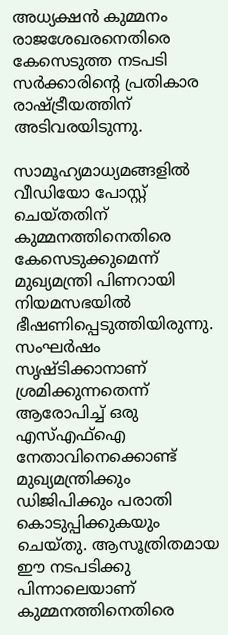അധ്യക്ഷന്‍ കുമ്മനം രാജശേഖരനെതിരെ കേസെടുത്ത നടപടി സര്‍ക്കാരിന്റെ പ്രതികാര രാഷ്‌ട്രീയത്തിന് അടിവരയിടുന്നു.

സാമൂഹ്യമാധ്യമങ്ങളില്‍ വീഡിയോ പോസ്റ്റ് ചെയ്തതിന് കുമ്മനത്തിനെതിരെ കേസെടുക്കുമെന്ന് മുഖ്യമന്ത്രി പിണറായി നിയമസഭയില്‍ ഭീഷണിപ്പെടുത്തിയിരുന്നു. സംഘര്‍ഷം സൃഷ്ടിക്കാനാണ് ശ്രമിക്കുന്നതെന്ന് ആരോപിച്ച് ഒരു എസ്എഫ്‌ഐ നേതാവിനെക്കൊണ്ട് മുഖ്യമന്ത്രിക്കും ഡിജിപിക്കും പരാതി കൊടുപ്പിക്കുകയും ചെയ്തു. ആസൂത്രിതമായ ഈ നടപടിക്കു പിന്നാലെയാണ് കുമ്മനത്തിനെതിരെ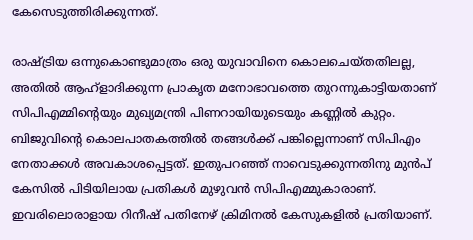കേസെടുത്തിരിക്കുന്നത്.

രാഷ്‌ട്രിയ ഒന്നുകൊണ്ടുമാത്രം ഒരു യുവാവിനെ കൊലചെയ്തതിലല്ല, അതില്‍ ആഹ്‌ളാദിക്കുന്ന പ്രാകൃത മനോഭാവത്തെ തുറന്നുകാട്ടിയതാണ് സിപിഎമ്മിന്റെയും മുഖ്യമന്ത്രി പിണറായിയുടെയും കണ്ണില്‍ കുറ്റം. ബിജുവിന്റെ കൊലപാതകത്തില്‍ തങ്ങള്‍ക്ക് പങ്കില്ലെന്നാണ് സിപിഎം നേതാക്കള്‍ അവകാശപ്പെട്ടത്. ഇതുപറഞ്ഞ് നാവെടുക്കുന്നതിനു മുന്‍പ് കേസില്‍ പിടിയിലായ പ്രതികള്‍ മുഴുവന്‍ സിപിഎമ്മുകാരാണ്. ഇവരിലൊരാളായ റിനീഷ് പതിനേഴ് ക്രിമിനല്‍ കേസുകളില്‍ പ്രതിയാണ്.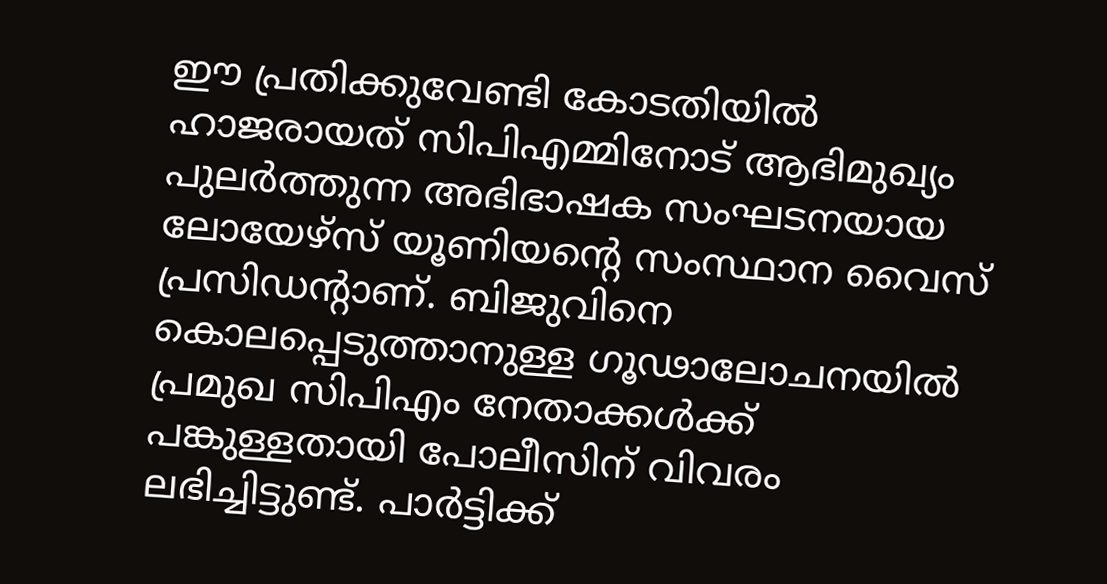ഈ പ്രതിക്കുവേണ്ടി കോടതിയില്‍ ഹാജരായത് സിപിഎമ്മിനോട് ആഭിമുഖ്യം പുലര്‍ത്തുന്ന അഭിഭാഷക സംഘടനയായ ലോയേഴ്‌സ് യൂണിയന്റെ സംസ്ഥാന വൈസ് പ്രസിഡന്റാണ്. ബിജുവിനെ കൊലപ്പെടുത്താനുള്ള ഗൂഢാലോചനയില്‍ പ്രമുഖ സിപിഎം നേതാക്കള്‍ക്ക് പങ്കുള്ളതായി പോലീസിന് വിവരം ലഭിച്ചിട്ടുണ്ട്. പാര്‍ട്ടിക്ക്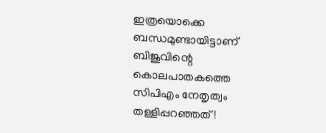ഇത്രയൊക്കെ ബന്ധമുണ്ടായിട്ടാണ് ബിജുവിന്റെ കൊലപാതകത്തെ സിപിഎം നേതൃത്വം തള്ളിപ്പറഞ്ഞത്!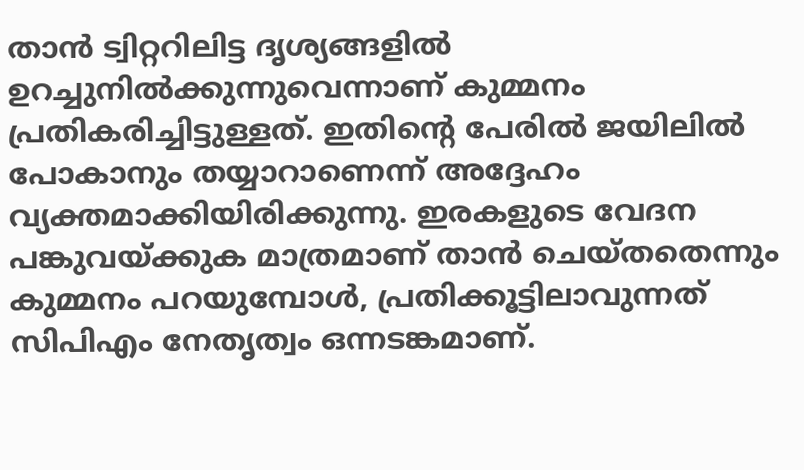താന്‍ ട്വിറ്ററിലിട്ട ദൃശ്യങ്ങളില്‍ ഉറച്ചുനില്‍ക്കുന്നുവെന്നാണ് കുമ്മനം പ്രതികരിച്ചിട്ടുള്ളത്. ഇതിന്റെ പേരില്‍ ജയിലില്‍ പോകാനും തയ്യാറാണെന്ന് അദ്ദേഹം വ്യക്തമാക്കിയിരിക്കുന്നു. ഇരകളുടെ വേദന പങ്കുവയ്‌ക്കുക മാത്രമാണ് താന്‍ ചെയ്തതെന്നും കുമ്മനം പറയുമ്പോള്‍, പ്രതിക്കൂട്ടിലാവുന്നത് സിപിഎം നേതൃത്വം ഒന്നടങ്കമാണ്.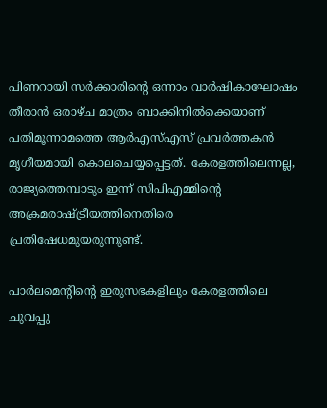പിണറായി സര്‍ക്കാരിന്റെ ഒന്നാം വാര്‍ഷികാഘോഷം തീരാന്‍ ഒരാഴ്ച മാത്രം ബാക്കിനില്‍ക്കെയാണ് പതിമൂന്നാമത്തെ ആര്‍എസ്എസ് പ്രവര്‍ത്തകന്‍ മൃഗീയമായി കൊലചെയ്യപ്പെട്ടത്. കേരളത്തിലെന്നല്ല, രാജ്യത്തെമ്പാടും ഇന്ന് സിപിഎമ്മിന്റെ അക്രമരാഷ്‌ട്രീയത്തിനെതിരെ പ്രതിഷേധമുയരുന്നുണ്ട്.

പാര്‍ലമെന്റിന്റെ ഇരുസഭകളിലും കേരളത്തിലെ ചുവപ്പു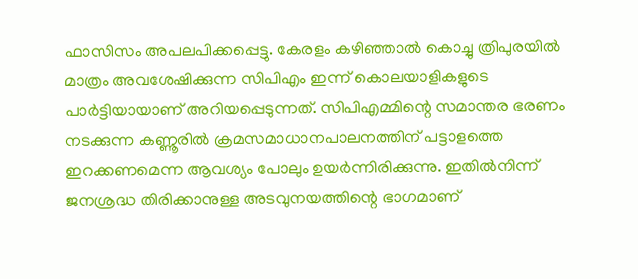ഫാസിസം അപലപിക്കപ്പെട്ടു. കേരളം കഴിഞ്ഞാല്‍ കൊച്ചു ത്രിപുരയില്‍ മാത്രം അവശേഷിക്കുന്ന സിപിഎം ഇന്ന് കൊലയാളികളുടെ പാര്‍ട്ടിയായാണ് അറിയപ്പെടുന്നത്. സിപിഎമ്മിന്റെ സമാന്തര ഭരണം നടക്കുന്ന കണ്ണൂരില്‍ ക്രമസമാധാനപാലനത്തിന് പട്ടാളത്തെ ഇറക്കണമെന്ന ആവശ്യം പോലും ഉയര്‍ന്നിരിക്കുന്നു. ഇതില്‍നിന്ന് ജനശ്രദ്ധ തിരിക്കാനുള്ള അടവുനയത്തിന്റെ ഭാഗമാണ്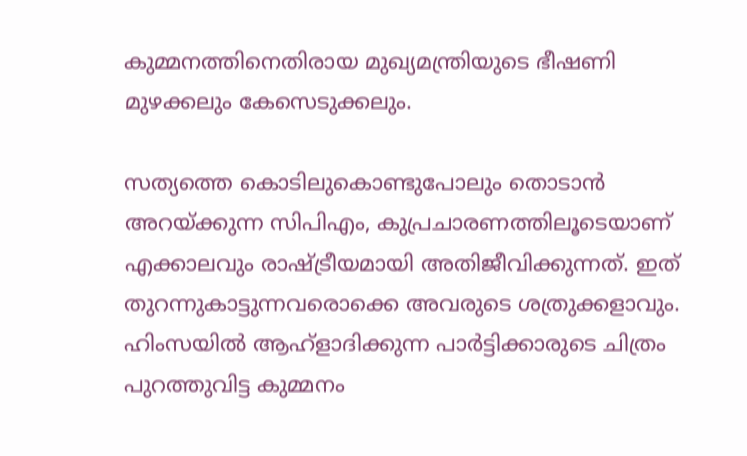കുമ്മനത്തിനെതിരായ മുഖ്യമന്ത്രിയുടെ ഭീഷണി മുഴക്കലും കേസെടുക്കലും.

സത്യത്തെ കൊടിലുകൊണ്ടുപോലും തൊടാന്‍ അറയ്‌ക്കുന്ന സിപിഎം, കുപ്രചാരണത്തിലൂടെയാണ് എക്കാലവും രാഷ്‌ട്രീയമായി അതിജീവിക്കുന്നത്. ഇത് തുറന്നുകാട്ടുന്നവരൊക്കെ അവരുടെ ശത്രുക്കളാവും. ഹിംസയില്‍ ആഹ്‌ളാദിക്കുന്ന പാര്‍ട്ടിക്കാരുടെ ചിത്രം പുറത്തുവിട്ട കുമ്മനം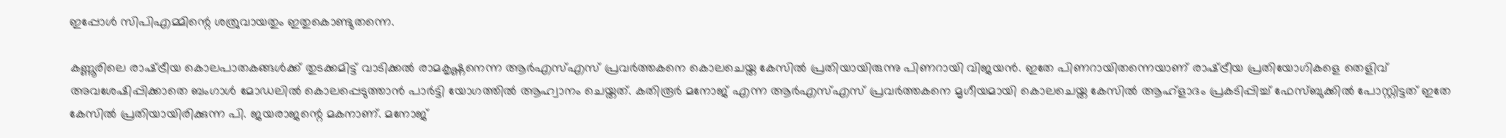ഇപ്പോള്‍ സിപിഎമ്മിന്റെ ശത്രുവായതും ഇതുകൊണ്ടുതന്നെ.

കണ്ണൂരിലെ രാഷ്‌ട്രീയ കൊലപാതകങ്ങള്‍ക്ക് തുടക്കമിട്ട് വാടിക്കല്‍ രാമകൃഷ്ണനെന്ന ആര്‍എസ്എസ് പ്രവര്‍ത്തകനെ കൊലചെയ്ത കേസില്‍ പ്രതിയായിരുന്നു പിണറായി വിജയന്‍. ഇതേ പിണറായിതന്നെയാണ് രാഷ്‌ട്രീയ പ്രതിയോഗികളെ തെളിവ് അവശേഷിപ്പിക്കാതെ ബംഗാള്‍ മോഡലില്‍ കൊലപ്പെടുത്താന്‍ പാര്‍ട്ടി യോഗത്തില്‍ ആഹ്വാനം ചെയ്തത്. കതിരൂര്‍ മനോജ് എന്ന ആര്‍എസ്എസ് പ്രവര്‍ത്തകനെ മൃഗീയമായി കൊലചെയ്ത കേസില്‍ ആഹ്‌ളാദം പ്രകടിപ്പിച്ച് ഫേസ്ബുക്കില്‍ പോസ്റ്റിട്ടത് ഇതേ കേസില്‍ പ്രതിയായിരിക്കുന്ന പി. ജയരാജന്റെ മകനാണ്. മനോജ്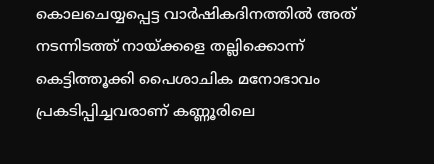കൊലചെയ്യപ്പെട്ട വാര്‍ഷികദിനത്തില്‍ അത് നടന്നിടത്ത് നായ്‌ക്കളെ തല്ലിക്കൊന്ന് കെട്ടിത്തൂക്കി പൈശാചിക മനോഭാവം പ്രകടിപ്പിച്ചവരാണ് കണ്ണൂരിലെ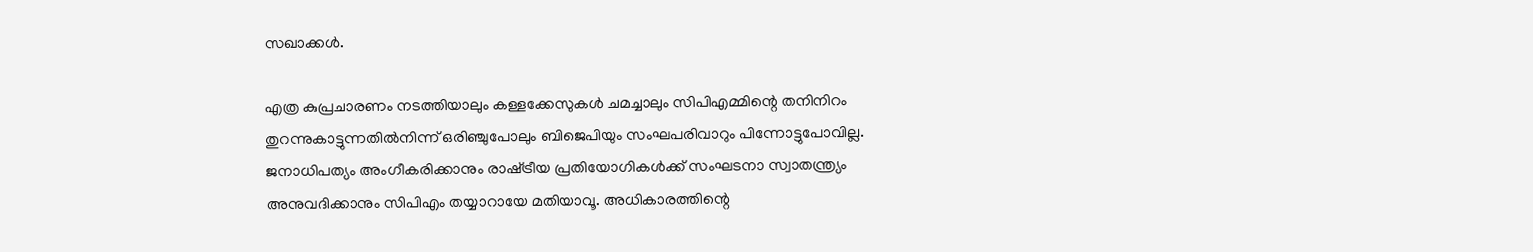സഖാക്കള്‍.

എത്ര കുപ്രചാരണം നടത്തിയാലും കള്ളക്കേസുകള്‍ ചമച്ചാലും സിപിഎമ്മിന്റെ തനിനിറം തുറന്നുകാട്ടുന്നതില്‍നിന്ന് ഒരിഞ്ചുപോലും ബിജെപിയും സംഘപരിവാറും പിന്നോട്ടുപോവില്ല. ജനാധിപത്യം അംഗീകരിക്കാനും രാഷ്‌ട്രീയ പ്രതിയോഗികള്‍ക്ക് സംഘടനാ സ്വാതന്ത്ര്യം അനുവദിക്കാനും സിപിഎം തയ്യാറായേ മതിയാവൂ. അധികാരത്തിന്റെ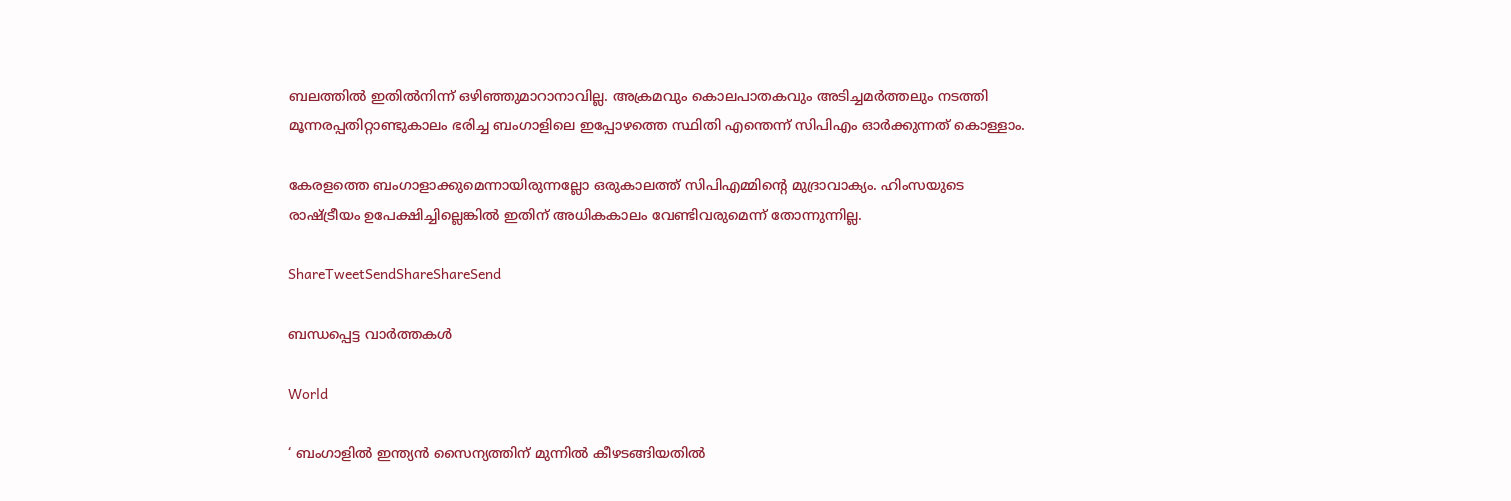ബലത്തില്‍ ഇതില്‍നിന്ന് ഒഴിഞ്ഞുമാറാനാവില്ല. അക്രമവും കൊലപാതകവും അടിച്ചമര്‍ത്തലും നടത്തി മൂന്നരപ്പതിറ്റാണ്ടുകാലം ഭരിച്ച ബംഗാളിലെ ഇപ്പോഴത്തെ സ്ഥിതി എന്തെന്ന് സിപിഎം ഓര്‍ക്കുന്നത് കൊള്ളാം.

കേരളത്തെ ബംഗാളാക്കുമെന്നായിരുന്നല്ലോ ഒരുകാലത്ത് സിപിഎമ്മിന്റെ മുദ്രാവാക്യം. ഹിംസയുടെ രാഷ്‌ട്രീയം ഉപേക്ഷിച്ചില്ലെങ്കില്‍ ഇതിന് അധികകാലം വേണ്ടിവരുമെന്ന് തോന്നുന്നില്ല.

ShareTweetSendShareShareSend

ബന്ധപ്പെട്ട വാര്‍ത്തകള്‍

World

‘ ബംഗാളിൽ ഇന്ത്യൻ സൈന്യത്തിന് മുന്നിൽ കീഴടങ്ങിയതിൽ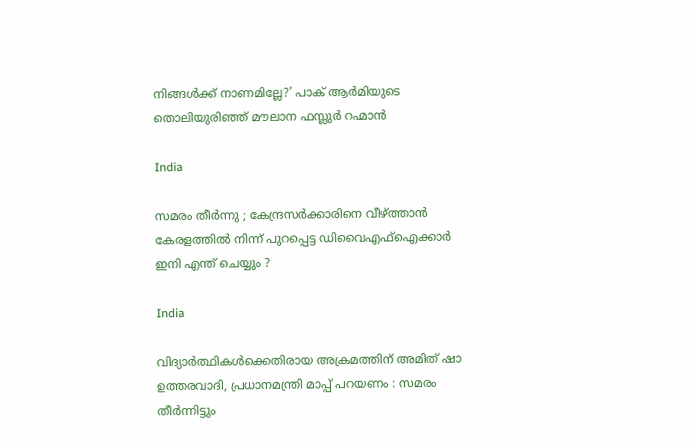നിങ്ങൾക്ക് നാണമില്ലേ?’ പാക് ആർമിയുടെ തൊലിയുരിഞ്ഞ് മൗലാന ഫസ്ലുർ റഹ്മാൻ

India

സമരം തീർന്നു ; കേന്ദ്രസർക്കാരിനെ വീഴ്‌ത്താൻ കേരളത്തിൽ നിന്ന് പുറപ്പെട്ട ഡിവൈഎഫ്ഐക്കാർ ഇനി എന്ത് ചെയ്യും ?

India

വിദ്യാർത്ഥികൾക്കെതിരായ അക്രമത്തിന് അമിത് ഷാ ഉത്തരവാദി, പ്രധാനമന്ത്രി മാപ്പ് പറയണം : സമരം തീർന്നിട്ടും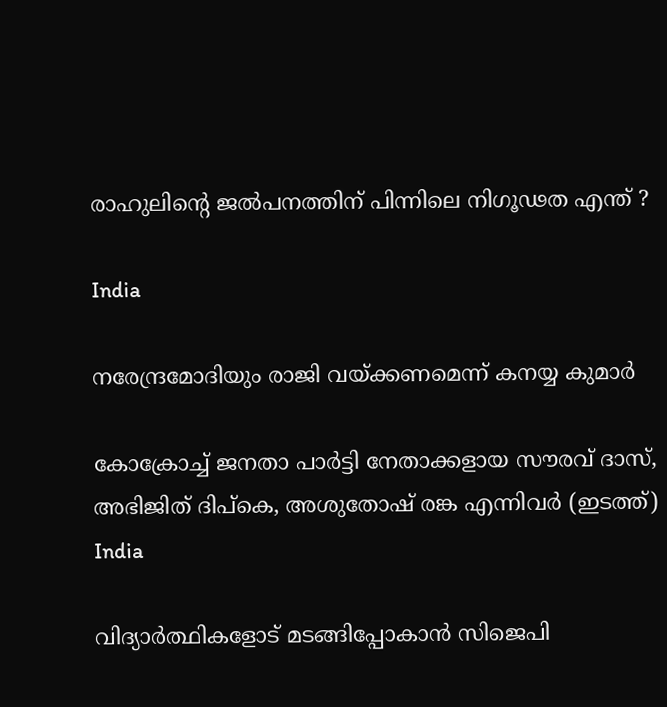രാഹുലിന്റെ ജൽപനത്തിന് പിന്നിലെ നിഗൂഢത എന്ത് ?

India

നരേന്ദ്രമോദിയും രാജി വയ്‌ക്കണമെന്ന് കനയ്യ കുമാർ

കോക്രോച്ച് ജനതാ പാര്‍ട്ടി നേതാക്കളായ സൗരവ് ദാസ്, അഭിജിത് ദിപ്കെ, അശുതോഷ് രങ്ക എന്നിവര്‍ (ഇടത്ത്)
India

വിദ്യാര്‍ത്ഥികളോട് മടങ്ങിപ്പോകാന്‍ സിജെപി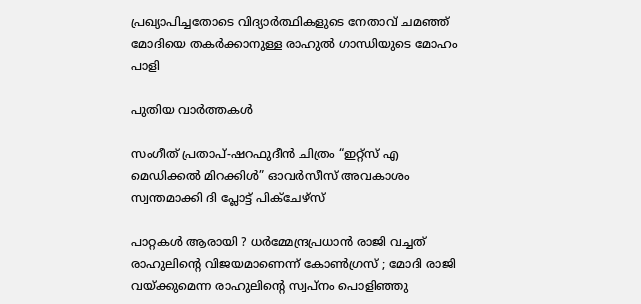പ്രഖ്യാപിച്ചതോടെ വിദ്യാര്‍ത്ഥികളുടെ നേതാവ് ചമഞ്ഞ് മോദിയെ തകര്‍ക്കാനുള്ള രാഹുല്‍ ഗാന്ധിയുടെ മോഹം പാളി

പുതിയ വാര്‍ത്തകള്‍

സംഗീത് പ്രതാപ്-ഷറഫുദീൻ ചിത്രം “ഇറ്റ്സ് എ മെഡിക്കൽ മിറക്കിൾ” ഓവർസീസ് അവകാശം സ്വന്തമാക്കി ദി പ്ലോട്ട് പിക്ചേഴ്സ്

പാറ്റകൾ ആരായി ? ധർമ്മേന്ദ്രപ്രധാൻ രാജി വച്ചത് രാഹുലിന്റെ വിജയമാണെന്ന് കോൺഗ്രസ് ; മോദി രാജി വയ്‌ക്കുമെന്ന രാഹുലിന്റെ സ്വപ്നം പൊളിഞ്ഞു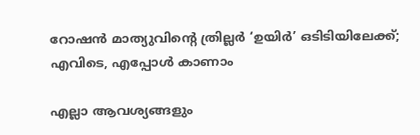റോഷൻ മാത്യുവിന്റെ ത്രില്ലർ ‘ഉയിർ’ ഒടിടിയിലേക്ക്; എവിടെ, എപ്പോൾ കാണാം

എല്ലാ ആവശ്യങ്ങളും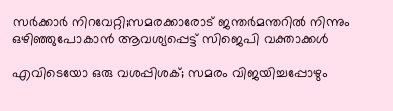സര്‍ക്കാര്‍ നിറവേറ്റി;സമരക്കാരോട് ജന്തര്‍മന്തറില്‍ നിന്നും ഒഴിഞ്ഞുപോകാന്‍ ആവശ്യപ്പെട്ട് സിജെപി വക്താക്കള്‍

എവിടെയോ ഒരു വശപ്പിശക്; സമരം വിജയിച്ചപ്പോഴും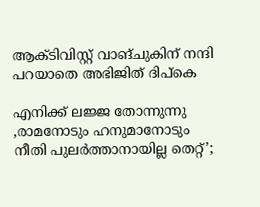ആക്ടിവിസ്റ്റ് വാങ്ചുകിന് നന്ദി പറയാതെ അഭിജിത് ദിപ്കെ

എനിക്ക് ലജ്ജ തോന്നുന്നു ,രാമനോടും ഹനുമാനോടും നീതി പുലർത്താനായില്ല തെറ്റ്’;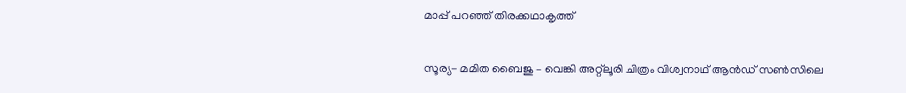മാപ്പ് പറഞ്ഞ് തിരക്കഥാകൃത്ത്

സൂര്യ- മമിത ബൈജു – വെങ്കി അറ്റ്ലൂരി ചിത്രം വിശ്വനാഥ് ആൻഡ് സൺസിലെ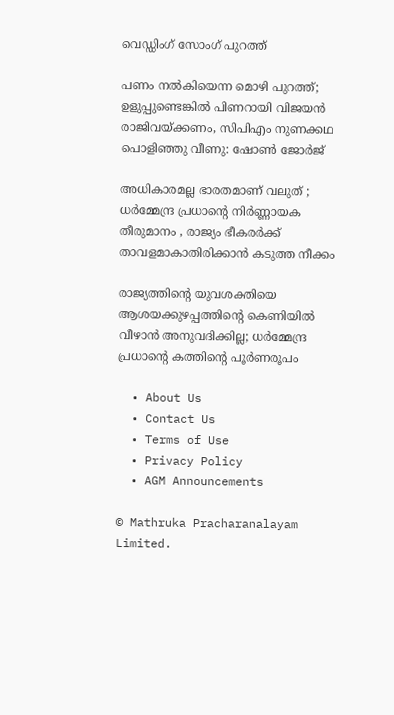വെഡ്ഡിംഗ് സോംഗ് പുറത്ത്

പണം നൽകിയെന്ന മൊഴി പുറത്ത്; ഉളുപ്പുണ്ടെങ്കിൽ പിണറായി വിജയൻ രാജിവയ്‌ക്കണം, സിപിഎം നുണക്കഥ പൊളിഞ്ഞു വീണു: ഷോൺ ജോർജ്

അധികാരമല്ല ഭാരതമാണ് വലുത് ; ധർമ്മേന്ദ്ര പ്രധാന്റെ നിർണ്ണായക തീരുമാനം , രാജ്യം ഭീകരർക്ക് താവളമാകാതിരിക്കാൻ കടുത്ത നീക്കം

രാജ്യത്തിന്റെ യുവശക്തിയെ ആശയക്കുഴപ്പത്തിന്റെ കെണിയിൽ വീഴാൻ അനുവദിക്കില്ല; ധർമ്മേന്ദ്ര പ്രധാന്റെ കത്തിന്റെ പൂർണരൂപം

  • About Us
  • Contact Us
  • Terms of Use
  • Privacy Policy
  • AGM Announcements

© Mathruka Pracharanalayam Limited.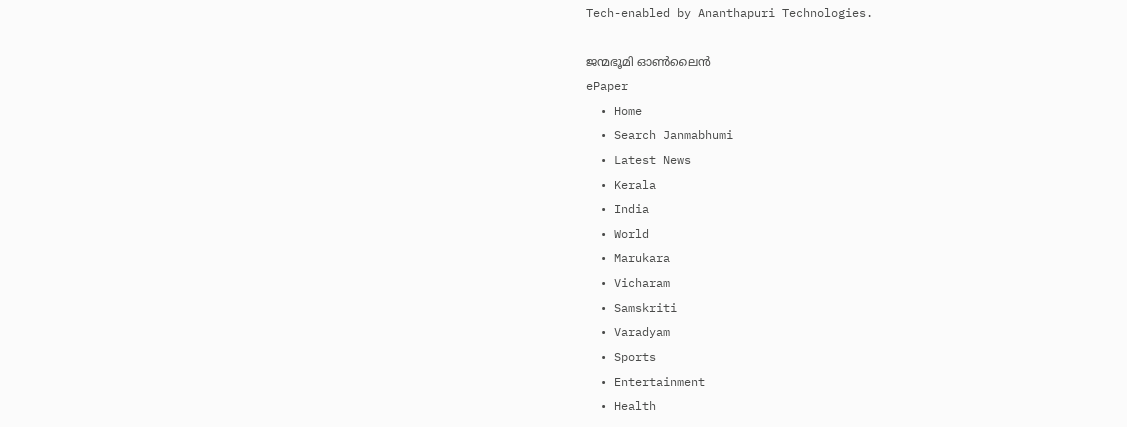Tech-enabled by Ananthapuri Technologies.

ജന്മഭൂമി ഓണ്‍ലൈന്‍
ePaper
  • Home
  • Search Janmabhumi
  • Latest News
  • Kerala
  • India
  • World
  • Marukara
  • Vicharam
  • Samskriti
  • Varadyam
  • Sports
  • Entertainment
  • Health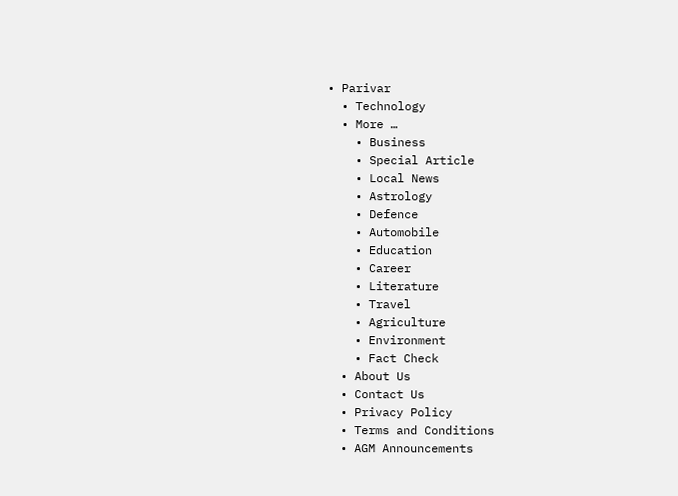• Parivar
  • Technology
  • More …
    • Business
    • Special Article
    • Local News
    • Astrology
    • Defence
    • Automobile
    • Education
    • Career
    • Literature
    • Travel
    • Agriculture
    • Environment
    • Fact Check
  • About Us
  • Contact Us
  • Privacy Policy
  • Terms and Conditions
  • AGM Announcements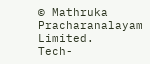© Mathruka Pracharanalayam Limited.
Tech-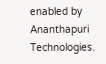enabled by Ananthapuri Technologies.